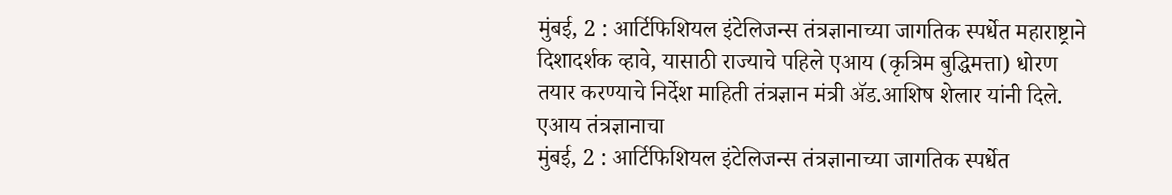मुंबई, 2 : आर्टिफिशियल इंटेलिजन्स तंत्रज्ञानाच्या जागतिक स्पर्धेत महाराष्ट्राने दिशादर्शक व्हावे, यासाठी राज्याचे पहिले एआय (कृत्रिम बुद्धिमत्ता) धोरण तयार करण्याचे निर्देश माहिती तंत्रज्ञान मंत्री ॲड.आशिष शेलार यांनी दिले. एआय तंत्रज्ञानाचा
मुंबई, 2 : आर्टिफिशियल इंटेलिजन्स तंत्रज्ञानाच्या जागतिक स्पर्धेत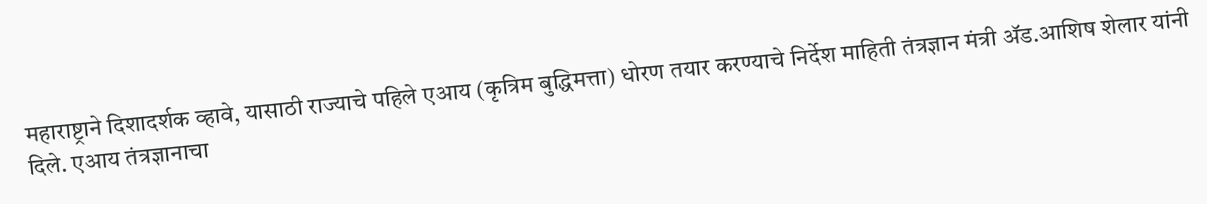महाराष्ट्राने दिशादर्शक व्हावे, यासाठी राज्याचे पहिले एआय (कृत्रिम बुद्धिमत्ता) धोरण तयार करण्याचे निर्देश माहिती तंत्रज्ञान मंत्री ॲड.आशिष शेलार यांनी दिले. एआय तंत्रज्ञानाचा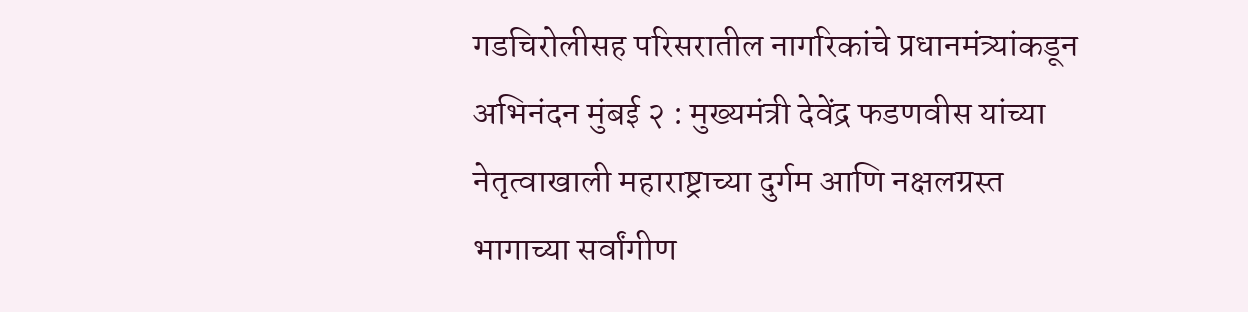गडचिरोलीसह परिसरातील नागरिकांचे प्रधानमंत्र्यांकडून अभिनंदन मुंबई २ : मुख्यमंत्री देवेंद्र फडणवीस यांच्या नेतृत्वाखाली महाराष्ट्राच्या दुर्गम आणि नक्षलग्रस्त भागाच्या सर्वांगीण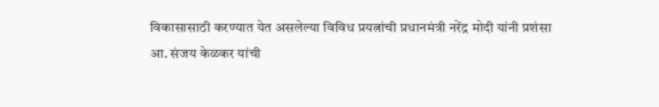विकासासाठी करण्यात येत असलेल्या विविध प्रयत्नांची प्रधानमंत्री नरेंद्र मोदी यांनी प्रशंसा
आ. संजय केळकर यांची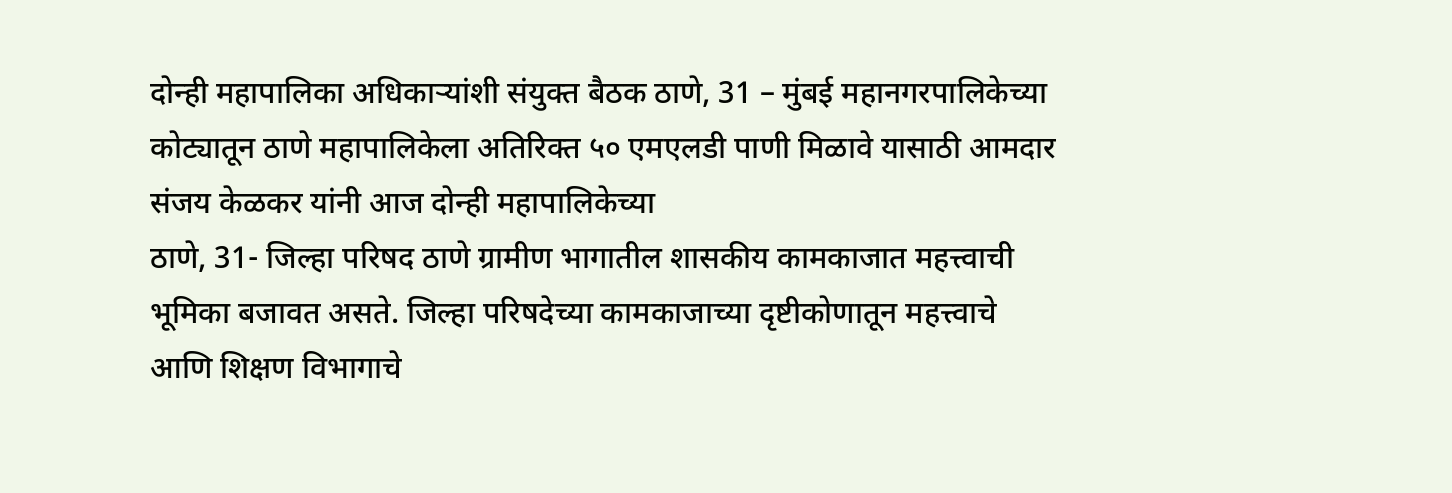दोन्ही महापालिका अधिकाऱ्यांशी संयुक्त बैठक ठाणे, 31 – मुंबई महानगरपालिकेच्या कोट्यातून ठाणे महापालिकेला अतिरिक्त ५० एमएलडी पाणी मिळावे यासाठी आमदार संजय केळकर यांनी आज दोन्ही महापालिकेच्या
ठाणे, 31- जिल्हा परिषद ठाणे ग्रामीण भागातील शासकीय कामकाजात महत्त्वाची भूमिका बजावत असते. जिल्हा परिषदेच्या कामकाजाच्या दृष्टीकोणातून महत्त्वाचे आणि शिक्षण विभागाचे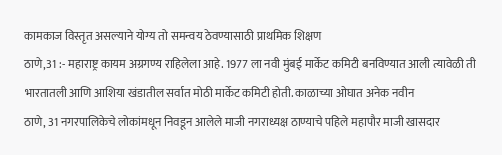कामकाज विस्तृत असल्याने योग्य तो समन्वय ठेवण्यासाठी प्राथमिक शिक्षण
ठाणे,31 :- महाराष्ट्र कायम अग्रगण्य राहिलेला आहे. 1977 ला नवी मुंबई मार्केट कमिटी बनविण्यात आली त्यावेळी ती भारतातली आणि आशिया खंडातील सर्वात मोठी मार्केट कमिटी होती. काळाच्या ओघात अनेक नवीन
ठाणे, 31 नगरपालिकेचे लोकांमधून निवडून आलेले माजी नगराध्यक्ष ठाण्याचे पहिले महापौर माजी खासदार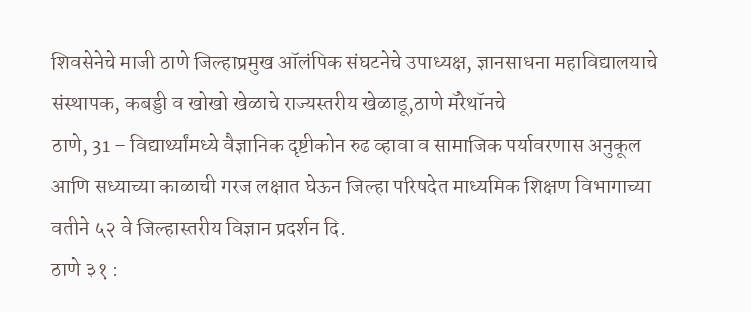शिवसेनेचे माजी ठाणे जिल्हाप्रमुख ऑलंपिक संघटनेचे उपाध्यक्ष, ज्ञानसाधना महाविद्यालयाचे संस्थापक, कबड्डी व खोखो खेळाचे राज्यस्तरीय खेळाडू,ठाणे मॅरेथॉनचे
ठाणे, 31 – विद्यार्थ्यांमध्ये वैज्ञानिक दृष्टीकोन रुढ व्हावा व सामाजिक पर्यावरणास अनुकूल आणि सध्याच्या काळाची गरज लक्षात घेऊन जिल्हा परिषदेत माध्यमिक शिक्षण विभागाच्या वतीने ५२ वे जिल्हास्तरीय विज्ञान प्रदर्शन दि.
ठाणे ३१ :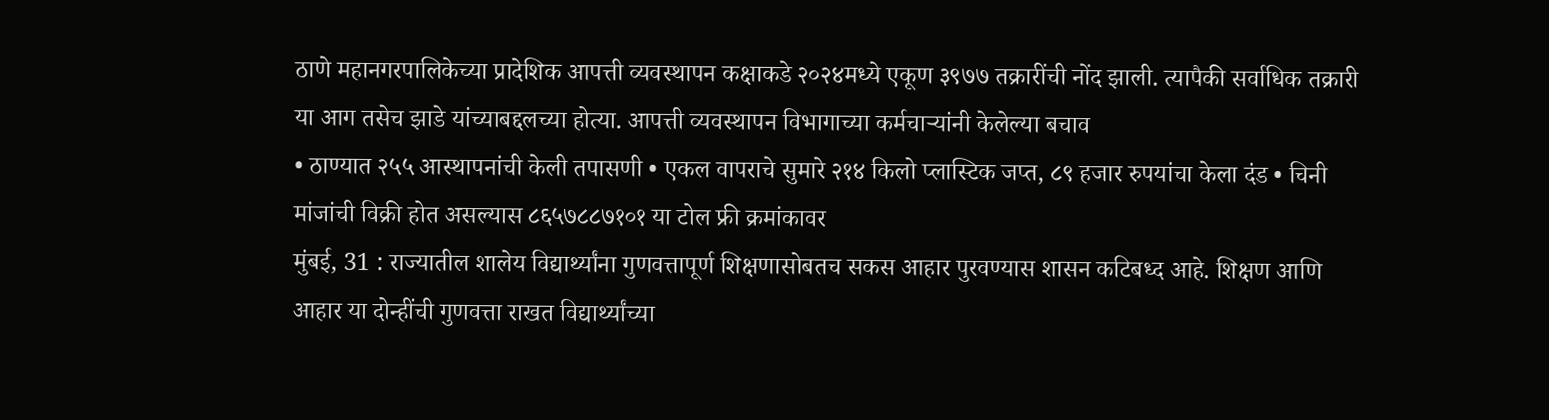ठाणे महानगरपालिकेच्या प्रादेशिक आपत्ती व्यवस्थापन कक्षाकडे २०२४मध्ये एकूण ३९७७ तक्रारींची नोंद झाली. त्यापैकी सर्वाधिक तक्रारी या आग तसेच झाडे यांच्याबद्दलच्या होत्या. आपत्ती व्यवस्थापन विभागाच्या कर्मचाऱ्यांनी केलेल्या बचाव
• ठाण्यात २५५ आस्थापनांची केली तपासणी • एकल वापराचे सुमारे २१४ किलो प्लास्टिक जप्त, ८९ हजार रुपयांचा केला दंड • चिनी मांजांची विक्री होत असल्यास ८६५७८८७१०१ या टोल फ्री क्रमांकावर
मुंबई, 31 : राज्यातील शालेय विद्यार्थ्यांना गुणवत्तापूर्ण शिक्षणासोबतच सकस आहार पुरवण्यास शासन कटिबध्द आहे. शिक्षण आणि आहार या दोन्हींची गुणवत्ता राखत विद्यार्थ्यांच्या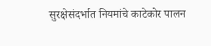सुरक्षेसंदर्भात नियमांचे काटेकोर पालन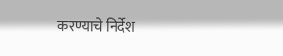करण्याचे निर्देश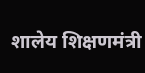शालेय शिक्षणमंत्री